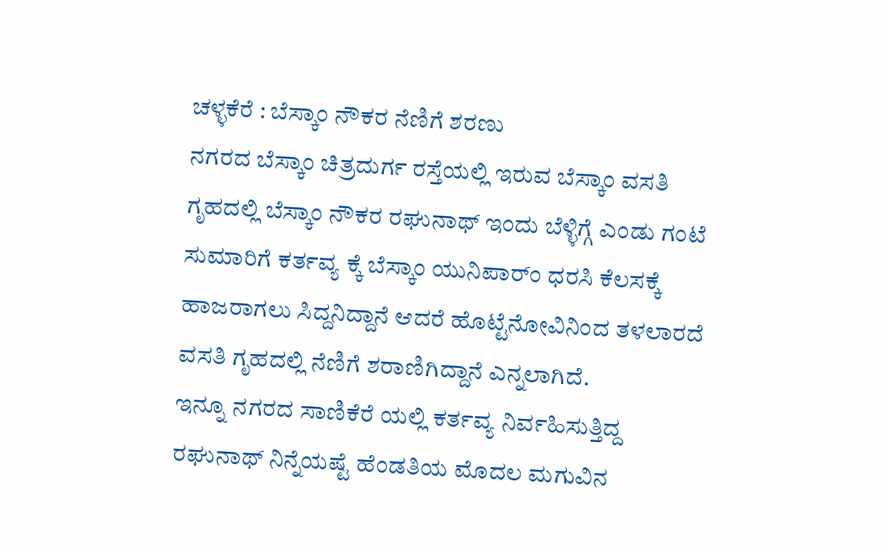ಚಳ್ಳಕೆರೆ : ಬೆಸ್ಕಾಂ ನೌಕರ ನೆಣಿಗೆ ಶರಣು
ನಗರದ ಬೆಸ್ಕಾಂ ಚಿತ್ರದುರ್ಗ ರಸ್ತೆಯಲ್ಲಿ ಇರುವ ಬೆಸ್ಕಾಂ ವಸತಿ ಗೃಹದಲ್ಲಿ ಬೆಸ್ಕಾಂ ನೌಕರ ರಘುನಾಥ್ ಇಂದು ಬೆಳ್ಳಿಗ್ಗೆ ಎಂಡು ಗಂಟೆ ಸುಮಾರಿಗೆ ಕರ್ತವ್ಯ ಕ್ಕೆ ಬೆಸ್ಕಾಂ ಯುನಿಪಾರ್ಂ ಧರಸಿ ಕೆಲಸಕ್ಕೆ ಹಾಜರಾಗಲು ಸಿದ್ದನಿದ್ದಾನೆ ಆದರೆ ಹೊಟ್ಟೆನೋವಿನಿಂದ ತಳಲಾರದೆ ವಸತಿ ಗೃಹದಲ್ಲಿ ನೆಣಿಗೆ ಶರಾಣಿಗಿದ್ದಾನೆ ಎನ್ನಲಾಗಿದೆ.
ಇನ್ನೂ ನಗರದ ಸಾಣಿಕೆರೆ ಯಲ್ಲಿ ಕರ್ತವ್ಯ ನಿರ್ವಹಿಸುತ್ತಿದ್ದ ರಘುನಾಥ್ ನಿನ್ನೆಯಷ್ಟೆ ಹೆಂಡತಿಯ ಮೊದಲ ಮಗುವಿನ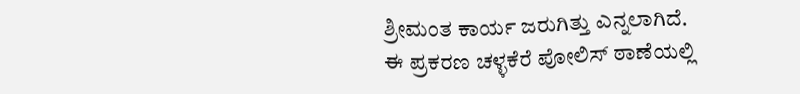ಶ್ರೀಮಂತ ಕಾರ್ಯ ಜರುಗಿತ್ತು ಎನ್ನಲಾಗಿದೆ.
ಈ ಪ್ರಕರಣ ಚಳ್ಳಕೆರೆ ಪೋಲಿಸ್ ಠಾಣೆಯಲ್ಲಿ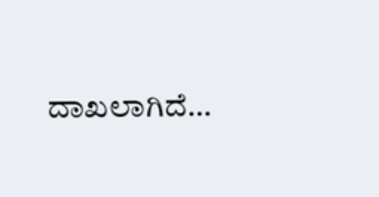ದಾಖಲಾಗಿದೆ…